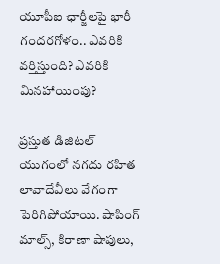యూపీఐ ఛార్జీలపై భారీ గందరగోళం.. ఎవరికి వర్తిస్తుంది? ఎవరికి మినహాయింపు?

ప్రస్తుత డిజిటల్ యుగంలో నగదు రహిత లావాదేవీలు వేగంగా పెరిగిపోయాయి. షాపింగ్ మాల్స్, కిరాణా షాపులు,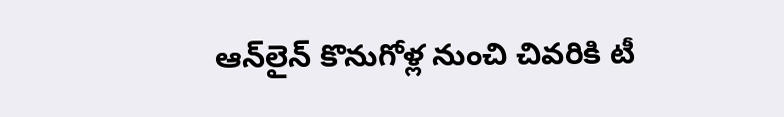ఆన్‌లైన్ కొనుగోళ్ల నుంచి చివరికి టీ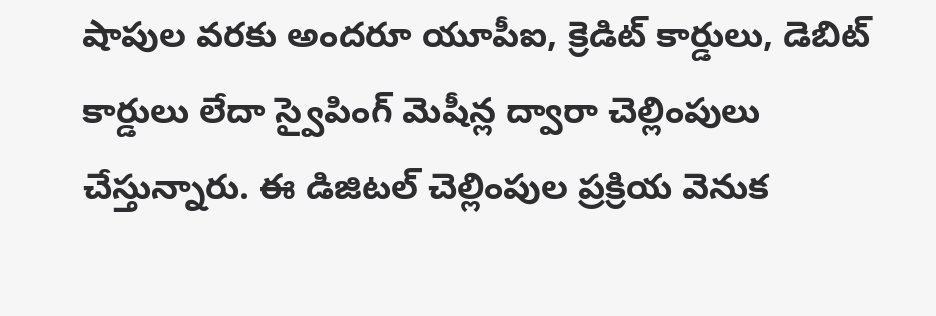షాపుల వరకు అందరూ యూపీఐ, క్రెడిట్ కార్డులు, డెబిట్ కార్డులు లేదా స్వైపింగ్ మెషీన్ల ద్వారా చెల్లింపులు చేస్తున్నారు. ఈ డిజిటల్ చెల్లింపుల ప్రక్రియ వెనుక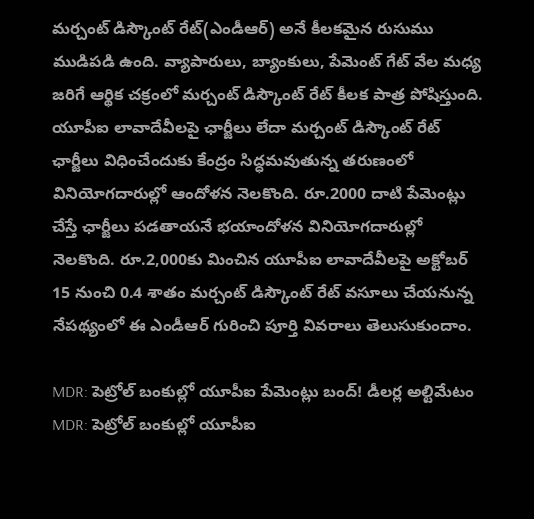మర్చంట్ డిస్కౌంట్ రేట్(ఎండీఆర్) అనే కీలకమైన రుసుము ముడిపడి ఉంది. వ్యాపారులు, బ్యాంకులు, పేమెంట్ గేట్ వేల మధ్య జరిగే ఆర్థిక చక్రంలో మర్చంట్ డిస్కౌంట్ రేట్ కీలక పాత్ర పోషిస్తుంది. యూపీఐ లావాదేవీలపై ఛార్జీలు లేదా మర్చంట్ డిస్కౌంట్ రేట్ ఛార్జీలు విధించేందుకు కేంద్రం సిద్ధమవుతున్న తరుణంలో వినియోగదారుల్లో ఆందోళన నెలకొంది. రూ.2000 దాటి పేమెంట్లు చేస్తే ఛార్జీలు పడతాయనే భయాందోళన వినియోగదారుల్లో నెలకొంది. రూ.2,000కు మించిన యూపీఐ లావాదేవీలపై అక్టోబర్ 15 నుంచి 0.4 శాతం మర్చంట్ డిస్కౌంట్ రేట్ వసూలు చేయనున్న నేపథ్యంలో ఈ ఎండీఆర్ గురించి పూర్తి వివరాలు తెలుసుకుందాం.

MDR: పెట్రోల్ బంకుల్లో యూపీఐ పేమెంట్లు బంద్! డీలర్ల అల్టిమేటం
MDR: పెట్రోల్ బంకుల్లో యూపీఐ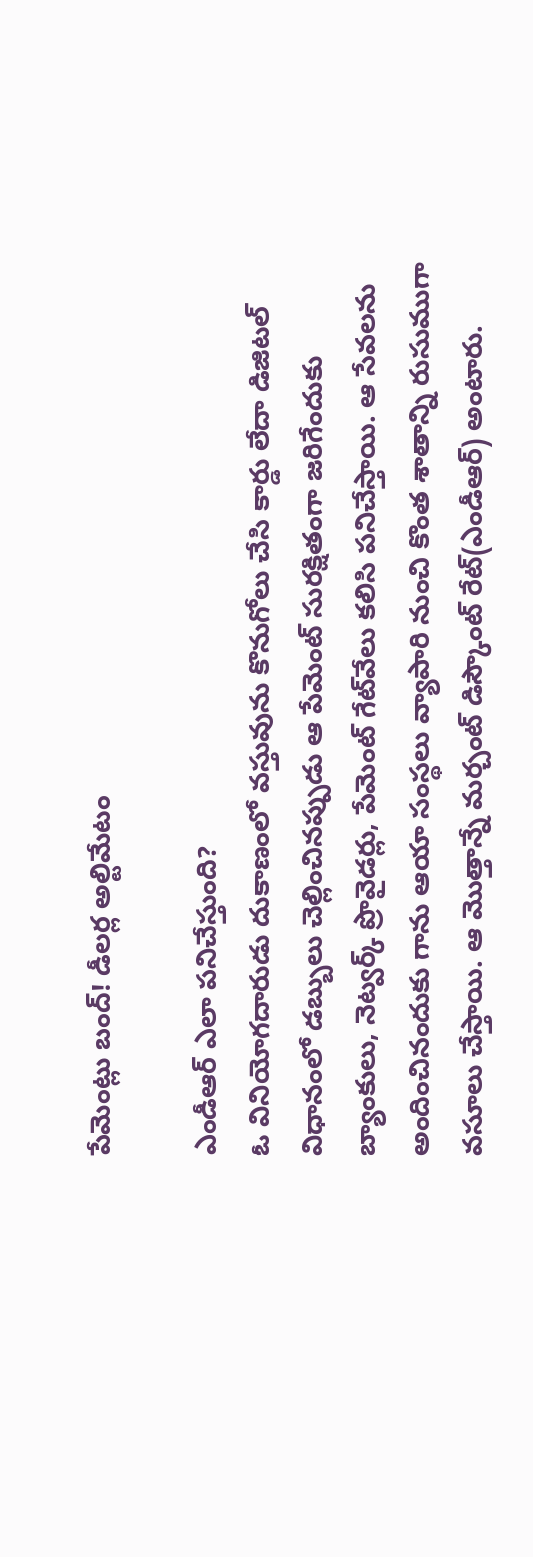పేమెంట్లు బంద్! డీలర్ల అల్టిమేటం

ఎండీఆర్ ఎలా పనిచేస్తుంది?
ఓ వినియోగదారుడు దుకాణంలో వస్తువును కొనుగోలు చేసి కార్డు లేదా డిజిటల్ విధానంలో డబ్బులు చెల్లించినప్పుడు ఆ పేమెంట్ సురక్షితంగా జరిగేందుకు బ్యాంకులు, నెట్వర్క్ ప్రొవైడర్లు, పేమెంట్ గేట్‌వేలు కలిసి పనిచేస్తాయి. ఆ సేవలను అందించినందుకు గాను ఆయా సంస్థలు వ్యాపారి నుంచి కొంత శాతాన్ని రుసుముగా వసూలు చేస్తాయి. ఆ మొత్తాన్నే మర్చంట్ డిస్కౌంట్ రేట్(ఎండీఆర్) అంటారు.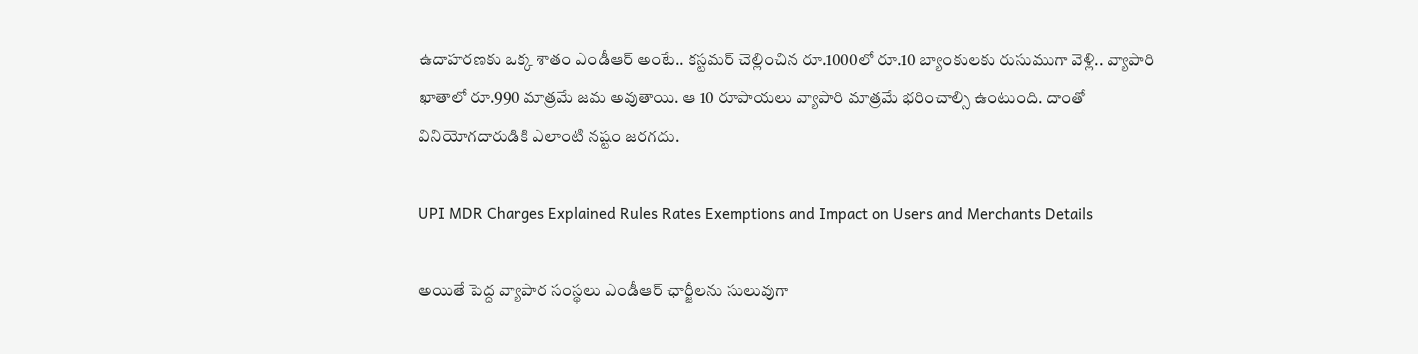ఉదాహరణకు ఒక్క శాతం ఎండీఆర్ అంటే.. కస్టమర్ చెల్లించిన రూ.1000లో రూ.10 బ్యాంకులకు రుసుముగా వెళ్లి.. వ్యాపారి ఖాతాలో రూ.990 మాత్రమే జమ అవుతాయి. ఆ 10 రూపాయలు వ్యాపారి మాత్రమే భరించాల్సి ఉంటుంది. దాంతో వినియోగదారుడికి ఎలాంటి నష్టం జరగదు.

UPI MDR Charges Explained Rules Rates Exemptions and Impact on Users and Merchants Details

అయితే పెద్ద వ్యాపార సంస్థలు ఎండీఆర్ ఛార్జీలను సులువుగా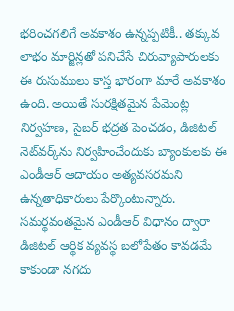భరించగలిగే అవకాశం ఉన్నప్పటికీ.. తక్కువ లాభం మార్జిన్లతో పనిచేసే చిరువ్యాపారులకు ఈ రుసుములు కాస్త భారంగా మారే అవకాశం ఉంది. అయితే సురక్షితమైన పేమెంట్ల నిర్వహణ, సైబర్ భద్రత పెంచడం, డిజిటల్ నెట్‌వర్క్‌ను నిర్వహించేందుకు బ్యాంకులకు ఈ ఎండీఆర్ ఆదాయం అత్యవసరమని ఉన్నతాధికారులు పేర్కొంటున్నారు. సమర్థవంతమైన ఎండీఆర్ విధానం ద్వారా డిజిటల్ ఆర్థిక వ్యవస్థ బలోపేతం కావడమే కాకుండా నగదు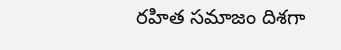రహిత సమాజం దిశగా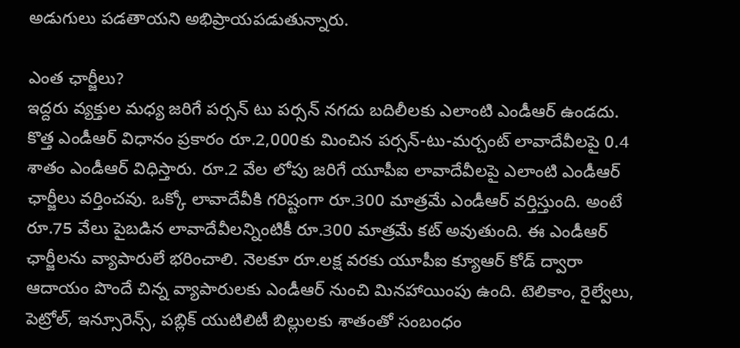అడుగులు పడతాయని అభిప్రాయపడుతున్నారు.

ఎంత ఛార్జీలు?
ఇద్దరు వ్యక్తుల మధ్య జరిగే పర్సన్ టు పర్సన్ నగదు బదిలీలకు ఎలాంటి ఎండీఆర్ ఉండదు. కొత్త ఎండీఆర్ విధానం ప్రకారం రూ.2,000కు మించిన పర్సన్-టు-మర్చంట్ లావాదేవీలపై 0.4 శాతం ఎండీఆర్ విధిస్తారు. రూ.2 వేల లోపు జరిగే యూపీఐ లావాదేవీలపై ఎలాంటి ఎండీఆర్ ఛార్జీలు వర్తించవు. ఒక్కో లావాదేవీకి గరిష్టంగా రూ.300 మాత్రమే ఎండీఆర్ వర్తిస్తుంది. అంటే రూ.75 వేలు పైబడిన లావాదేవీలన్నింటికీ రూ.300 మాత్రమే కట్ అవుతుంది. ఈ ఎండీఆర్ ఛార్జీలను వ్యాపారులే భరించాలి. నెలకూ రూ.లక్ష వరకు యూపీఐ క్యూఆర్ కోడ్ ద్వారా ఆదాయం పొందే చిన్న వ్యాపారులకు ఎండీఆర్ నుంచి మినహాయింపు ఉంది. టెలికాం, రైల్వేలు, పెట్రోల్, ఇన్సూరెన్స్, పబ్లిక్ యుటిలిటీ బిల్లులకు శాతంతో సంబంధం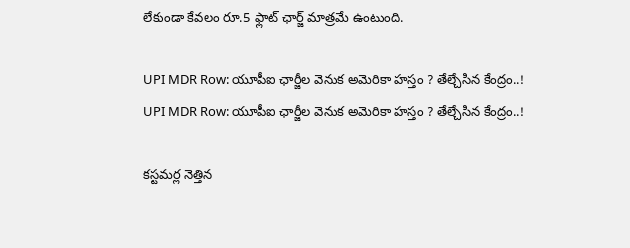లేకుండా కేవలం రూ.5 ఫ్లాట్ ఛార్జ్ మాత్రమే ఉంటుంది.

UPI MDR Row: యూపీఐ ఛార్జీల వెనుక అమెరికా హస్తం ? తేల్చేసిన కేంద్రం..!
UPI MDR Row: యూపీఐ ఛార్జీల వెనుక అమెరికా హస్తం ? తేల్చేసిన కేంద్రం..!

కస్టమర్ల నెత్తిన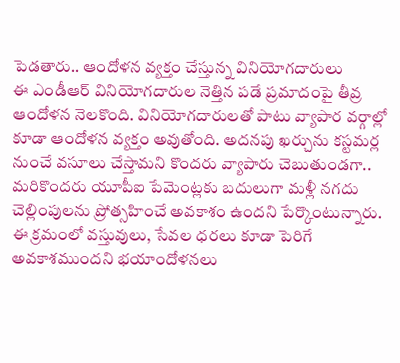పెడతారు.. ఆందోళన వ్యక్తం చేస్తున్న వినియోగదారులు
ఈ ఎండీఆర్ వినియోగదారుల నెత్తిన పడే ప్రమాదంపై తీవ్ర ఆందోళన నెలకొంది. వినియోగదారులతో పాటు వ్యాపార వర్గాల్లో కూడా ఆందోళన వ్యక్తం అవుతోంది. అదనపు ఖర్చును కస్టమర్ల నుంచే వసూలు చేస్తామని కొందరు వ్యాపారు చెబుతుండగా.. మరికొందరు యూపీఐ పేమెంట్లకు బదులుగా మళ్లీ నగదు చెల్లింపులను ప్రోత్సహించే అవకాశం ఉందని పేర్కొంటున్నారు. ఈ క్రమంలో వస్తువులు, సేవల ధరలు కూడా పెరిగే అవకాశముందని భయాందోళనలు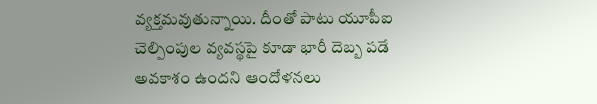వ్యక్తమవుతున్నాయి. దీంతో పాటు యూపీఐ చెల్పింపుల వ్యవస్థపై కూడా భారీ దెబ్బ పడే అవకాశం ఉందని ఆందోళనలు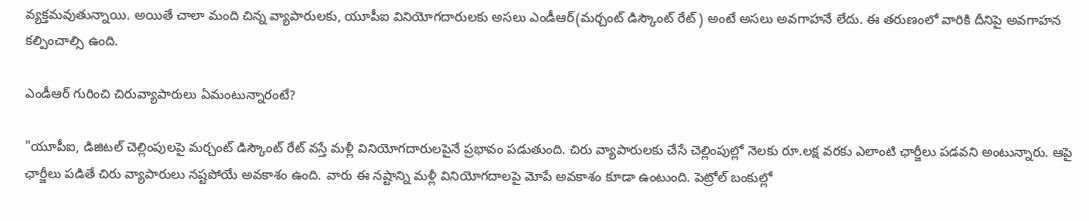వ్యక్తమవుతున్నాయి. అయితే చాలా మంది చిన్న వ్యాపారులకు, యూపీఐ వినియోగదారులకు అసలు ఎండీఆర్(మర్చంట్ డిస్కౌంట్ రేట్) అంటే అసలు అవగాహనే లేదు. ఈ తరుణంలో వారికి దీనిపై అవగాహన కల్పించాల్సి ఉంది.

ఎండీఆర్ గురించి చిరువ్యాపారులు ఏమంటున్నారంటే?

"యూపీఐ, డిజిటల్ చెల్లింపులపై మర్చంట్ డిస్కౌంట్ రేట్ వస్తే మళ్లీ వినియోగదారులపైనే ప్రభావం పడుతుంది. చిరు వ్యాపారులకు చేసే చెల్లింపుల్లో నెలకు రూ.లక్ష వరకు ఎలాంటి ఛార్జీలు పడవని అంటున్నారు. ఆపై ఛార్జీలు పడితే చిరు వ్యాపారులు నష్టపోయే అవకాశం ఉంది. వారు ఈ నష్టాన్ని మళ్లీ వినియోగదాలపై మోపే అవకాశం కూడా ఉంటుంది. పెట్రోల్ బంకుల్లో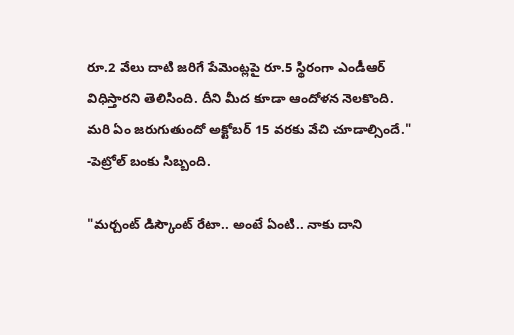రూ.2 వేలు దాటి జరిగే పేమెంట్లపై రూ.5 స్థిరంగా ఎండీఆర్ విధిస్తారని తెలిసింది. దీని మీద కూడా ఆందోళన నెలకొంది. మరి ఏం జరుగుతుందో అక్టోబర్ 15 వరకు వేచి చూడాల్సిందే." -పెట్రోల్ బంకు సిబ్బంది.

"మర్చంట్ డిస్కౌంట్ రేటా.. అంటే ఏంటి.. నాకు దాని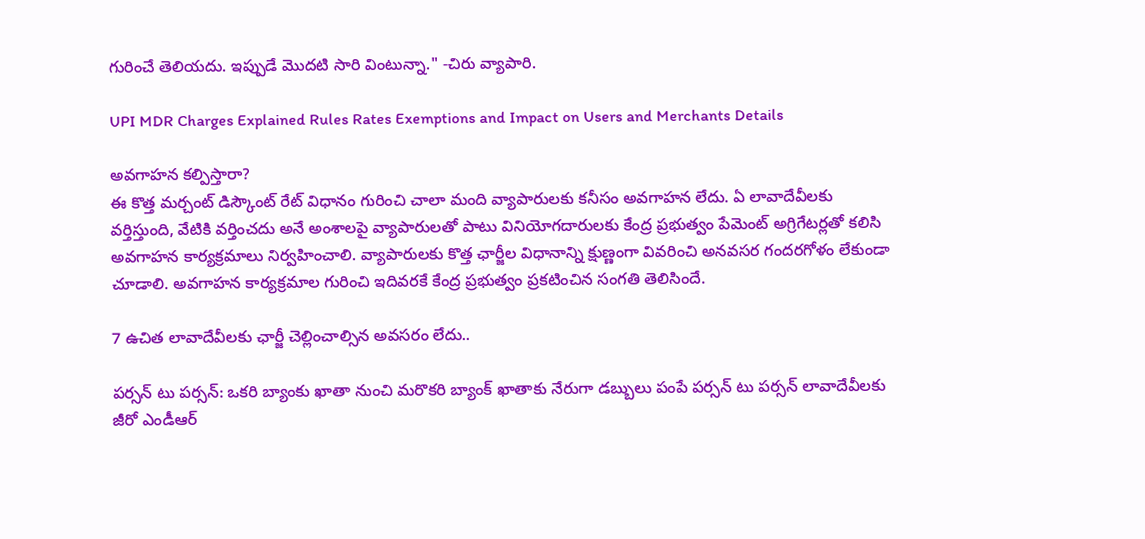గురించే తెలియదు. ఇప్పుడే మొదటి సారి వింటున్నా." -చిరు వ్యాపారి.

UPI MDR Charges Explained Rules Rates Exemptions and Impact on Users and Merchants Details

అవగాహన కల్పిస్తారా?
ఈ కొత్త మర్చంట్ డిస్కౌంట్ రేట్ విధానం గురించి చాలా మంది వ్యాపారులకు కనీసం అవగాహన లేదు. ఏ లావాదేవీలకు వర్తిస్తుంది, వేటికి వర్తించదు అనే అంశాలపై వ్యాపారులతో పాటు వినియోగదారులకు కేంద్ర ప్రభుత్వం పేమెంట్ అగ్రిగేటర్లతో కలిసి అవగాహన కార్యక్రమాలు నిర్వహించాలి. వ్యాపారులకు కొత్త ఛార్జీల విధానాన్ని క్షుణ్ణంగా వివరించి అనవసర గందరగోళం లేకుండా చూడాలి. అవగాహన కార్యక్రమాల గురించి ఇదివరకే కేంద్ర ప్రభుత్వం ప్రకటించిన సంగతి తెలిసిందే.

7 ఉచిత లావాదేవీలకు ఛార్జీ చెల్లించాల్సిన అవసరం లేదు..

పర్సన్ టు పర్సన్: ఒకరి బ్యాంకు ఖాతా నుంచి మరొకరి బ్యాంక్ ఖాతాకు నేరుగా డబ్బులు పంపే పర్సన్ టు పర్సన్ లావాదేవీలకు జీరో ఎండీఆర్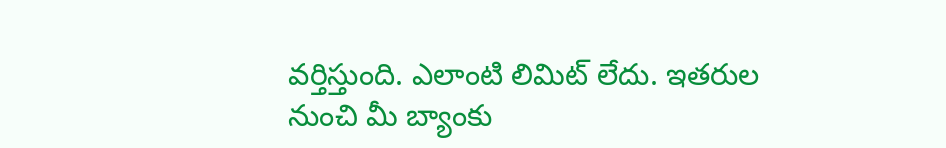వర్తిస్తుంది. ఎలాంటి లిమిట్ లేదు. ఇతరుల నుంచి మీ బ్యాంకు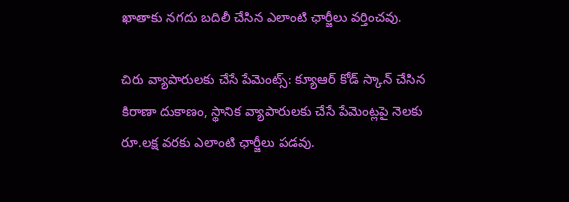ఖాతాకు నగదు బదిలీ చేసిన ఎలాంటి ఛార్జీలు వర్తించవు.

చిరు వ్యాపారులకు చేసే పేమెంట్స్: క్యూఆర్ కోడ్ స్కాన్ చేసిన కిరాణా దుకాణం, స్థానిక వ్యాపారులకు చేసే పేమెంట్లపై నెలకు రూ.లక్ష వరకు ఎలాంటి ఛార్జీలు పడవు.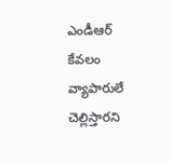ఎండీఆర్ కేవలం వ్యాపారులే చెల్లిస్తారని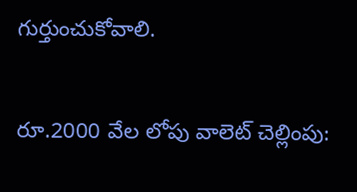గుర్తుంచుకోవాలి.

రూ.2000 వేల లోపు వాలెట్ చెల్లింపు: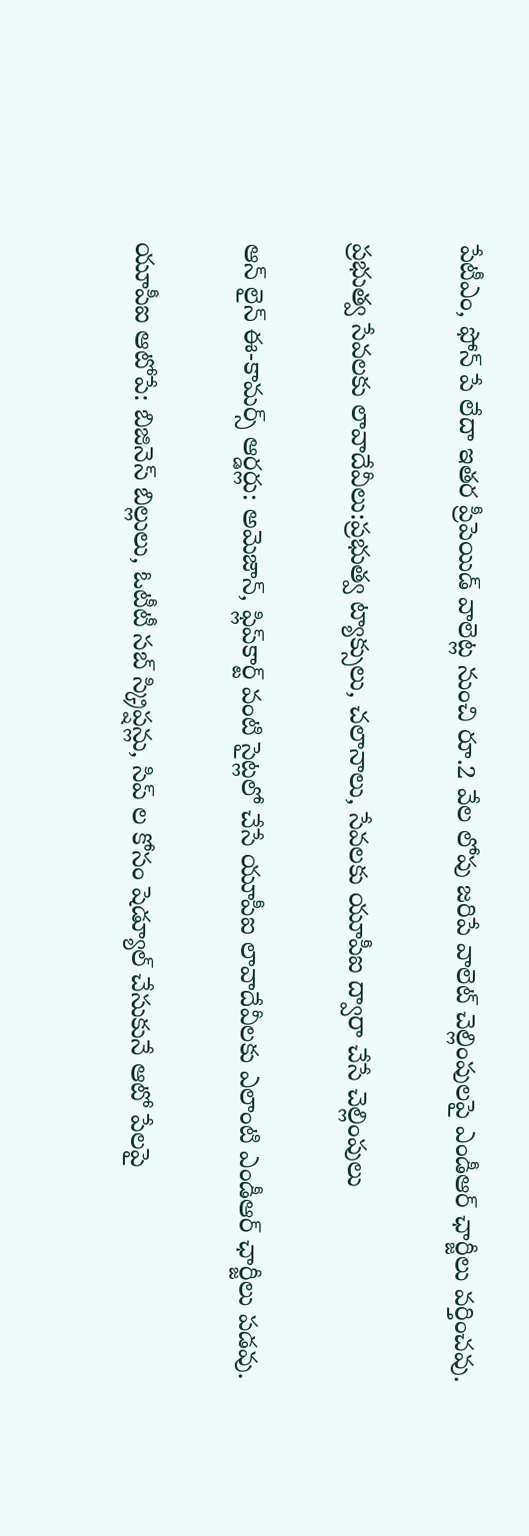పేటీఎం, ఫోన్ పే లేదా ఇతర ప్రీపెయిడ్ వాలెట్ల నుంచి రూ.2 వేల లోపు జరిపే వాలెట్ చెల్లింపులపై ఎండీఆర్ ఛార్జీలు వర్తించవు.

ప్రభుత్వ సేవలకు లావాదేవీలు:ప్రభుత్వ ట్యాక్సులు, చలానాలు, సేవలకు యూపీఐ ద్వారా చేసే చెల్లింపులు

ఆన్ లైన్ ఈ-కామర్స్ ఆర్డర్లు: అమెజాన్, ఫ్లిప్‌కార్ట్ వంటి సైట్లలో చేసే యూపీఐ లావాదేవీలకు ఎలాంటి ఎండీఆర్ ఛార్జీలు పడవు.

యూపీఐ ఆటోపే: బిజినెస్ బిల్లులు, ఓటీటీ సబ్ స్క్రిప్షన్లు, సిప్ ల కోసం షెడ్యూల్ చేసుకునే ఆటో పేలపై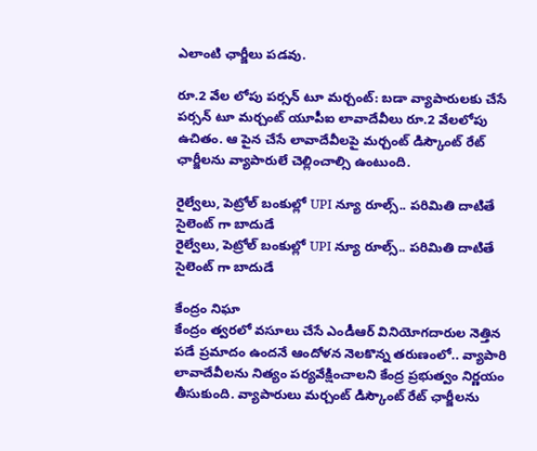ఎలాంటి ఛార్జీలు పడవు.

రూ.2 వేల లోపు పర్సన్ టూ మర్చంట్: బడా వ్యాపారులకు చేసే పర్సన్ టూ మర్చంట్ యూపీఐ లావాదేవీలు రూ.2 వేలలోపు ఉచితం. ఆ పైన చేసే లావాదేవీలపై మర్చంట్ డిస్కౌంట్ రేట్ ఛార్జీలను వ్యాపారులే చెల్లించాల్సి ఉంటుంది.

రైల్వేలు, పెట్రోల్ బంకుల్లో UPI న్యూ రూల్స్.. పరిమితి దాటితే సైలెంట్ గా బాదుడే
రైల్వేలు, పెట్రోల్ బంకుల్లో UPI న్యూ రూల్స్.. పరిమితి దాటితే సైలెంట్ గా బాదుడే

కేంద్రం నిఘా
కేంద్రం త్వరలో వసూలు చేసే ఎండీఆర్ వినియోగదారుల నెత్తిన పడే ప్రమాదం ఉందనే ఆందోళన నెలకొన్న తరుణంలో.. వ్యాపారి లావాదేవీలను నిత్యం పర్యవేక్షించాలని కేంద్ర ప్రభుత్వం నిర్ణయం తీసుకుంది. వ్యాపారులు మర్చంట్ డిస్కౌంట్ రేట్ ఛార్జీలను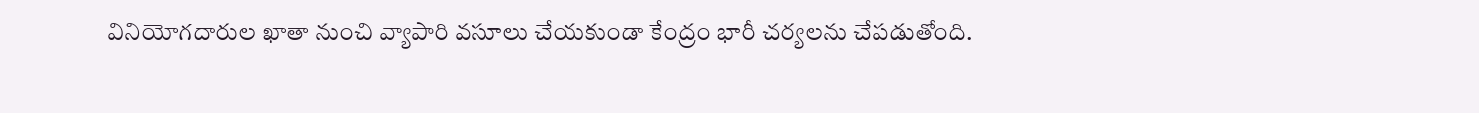వినియోగదారుల ఖాతా నుంచి వ్యాపారి వసూలు చేయకుండా కేంద్రం భారీ చర్యలను చేపడుతోంది.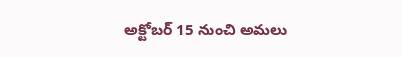అక్టోబర్ 15 నుంచి అమలు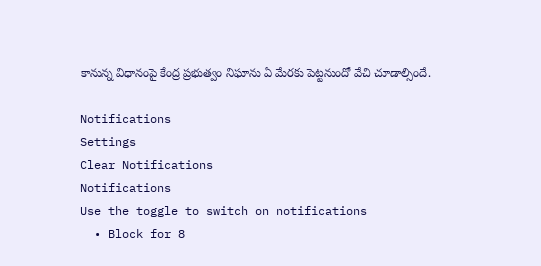కానున్న విధానంపై కేంద్ర ప్రభుత్వం నిఘాను ఏ మేరకు పెట్టనుందో వేచి చూడాల్సిందే.

Notifications
Settings
Clear Notifications
Notifications
Use the toggle to switch on notifications
  • Block for 8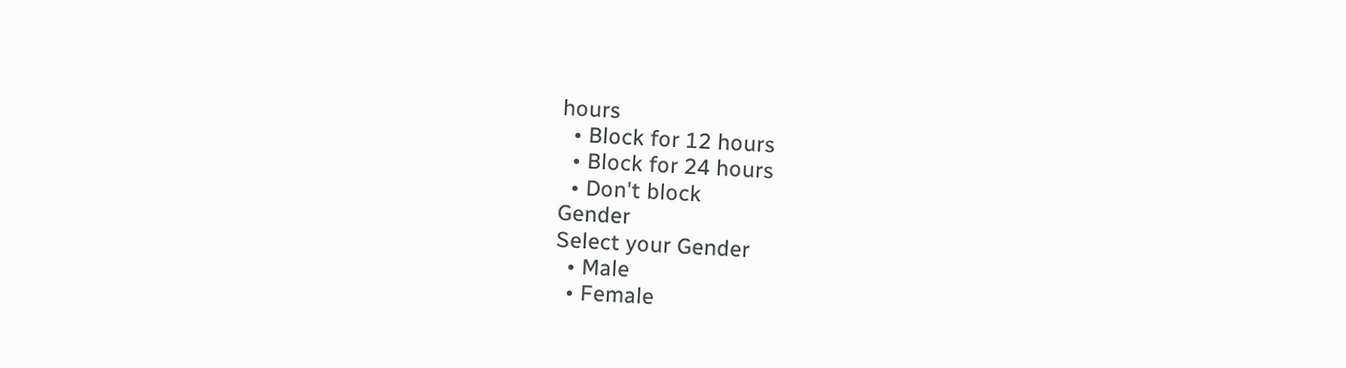hours
  • Block for 12 hours
  • Block for 24 hours
  • Don't block
Gender
Select your Gender
  • Male
  • Female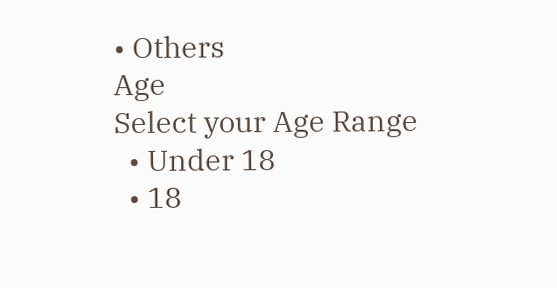• Others
Age
Select your Age Range
  • Under 18
  • 18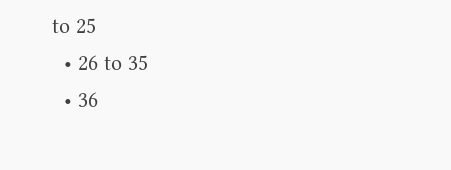to 25
  • 26 to 35
  • 36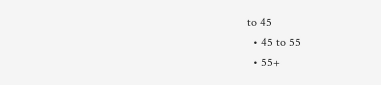to 45
  • 45 to 55
  • 55+